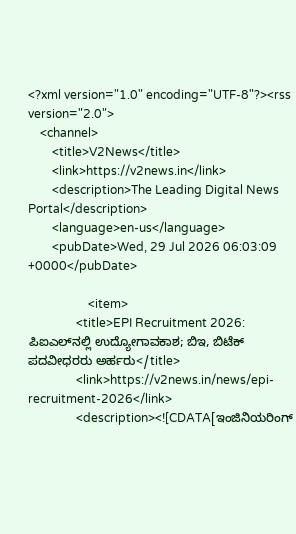<?xml version="1.0" encoding="UTF-8"?><rss version="2.0">
    <channel>
        <title>V2News</title>
        <link>https://v2news.in</link>
        <description>The Leading Digital News Portal</description>
        <language>en-us</language>
        <pubDate>Wed, 29 Jul 2026 06:03:09 +0000</pubDate>

                    <item>
                <title>EPI Recruitment 2026: ಪಿಐಎಲ್‌ನಲ್ಲಿ ಉದ್ಯೋಗಾವಕಾಶ; ಬಿಇ, ಬಿಟೆಕ್ ಪದವೀಧರರು ಅರ್ಹರು</title>
                <link>https://v2news.in/news/epi-recruitment-2026</link>
                <description><![CDATA[ಇಂಜಿನಿಯರಿಂಗ್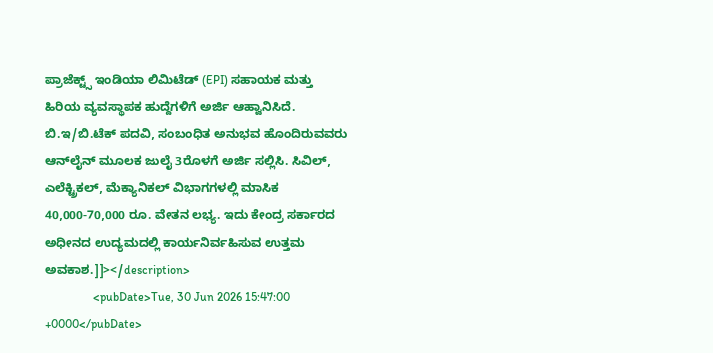ಪ್ರಾಜೆಕ್ಟ್ಸ್ ಇಂಡಿಯಾ ಲಿಮಿಟೆಡ್ (EPI) ಸಹಾಯಕ ಮತ್ತು ಹಿರಿಯ ವ್ಯವಸ್ಥಾಪಕ ಹುದ್ದೆಗಳಿಗೆ ಅರ್ಜಿ ಆಹ್ವಾನಿಸಿದೆ. ಬಿ.ಇ/ಬಿ.ಟೆಕ್ ಪದವಿ, ಸಂಬಂಧಿತ ಅನುಭವ ಹೊಂದಿರುವವರು ಆನ್‌ಲೈನ್ ಮೂಲಕ ಜುಲೈ 3ರೊಳಗೆ ಅರ್ಜಿ ಸಲ್ಲಿಸಿ. ಸಿವಿಲ್, ಎಲೆಕ್ಟ್ರಿಕಲ್, ಮೆಕ್ಯಾನಿಕಲ್ ವಿಭಾಗಗಳಲ್ಲಿ ಮಾಸಿಕ 40,000-70,000 ರೂ. ವೇತನ ಲಭ್ಯ. ಇದು ಕೇಂದ್ರ ಸರ್ಕಾರದ ಅಧೀನದ ಉದ್ಯಮದಲ್ಲಿ ಕಾರ್ಯನಿರ್ವಹಿಸುವ ಉತ್ತಮ ಅವಕಾಶ.]]></description>
                <pubDate>Tue, 30 Jun 2026 15:47:00 +0000</pubDate>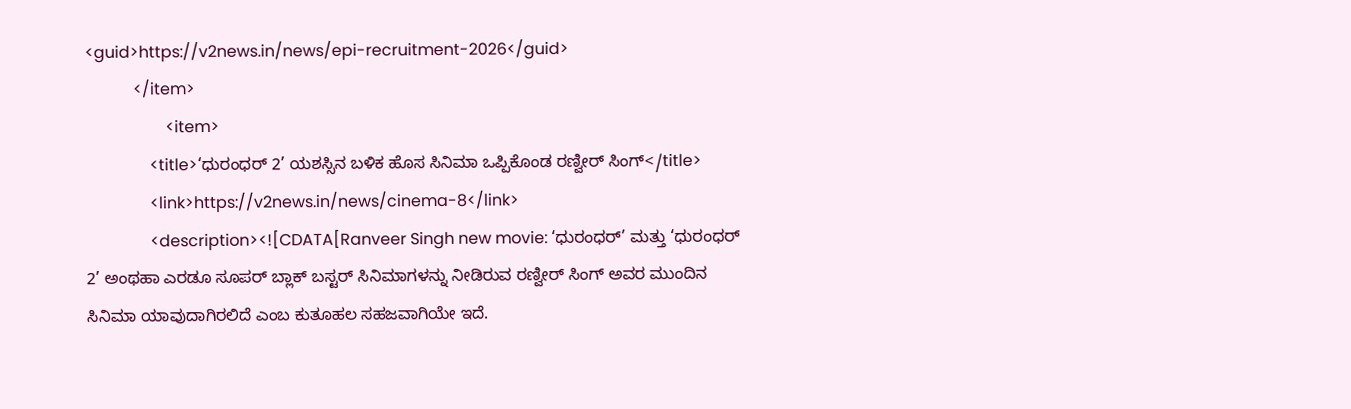<guid>https://v2news.in/news/epi-recruitment-2026</guid>
            </item>
                    <item>
                <title>‘ಧುರಂಧರ್ 2’ ಯಶಸ್ಸಿನ ಬಳಿಕ ಹೊಸ ಸಿನಿಮಾ ಒಪ್ಪಿಕೊಂಡ ರಣ್ವೀರ್ ಸಿಂಗ್</title>
                <link>https://v2news.in/news/cinema-8</link>
                <description><![CDATA[Ranveer Singh new movie: ‘ಧುರಂಧರ್’ ಮತ್ತು ‘ಧುರಂಧರ್ 2’ ಅಂಥಹಾ ಎರಡೂ ಸೂಪರ್ ಬ್ಲಾಕ್ ಬಸ್ಟರ್ ಸಿನಿಮಾಗಳನ್ನು ನೀಡಿರುವ ರಣ್ವೀರ್ ಸಿಂಗ್ ಅವರ ಮುಂದಿನ ಸಿನಿಮಾ ಯಾವುದಾಗಿರಲಿದೆ ಎಂಬ ಕುತೂಹಲ ಸಹಜವಾಗಿಯೇ ಇದೆ.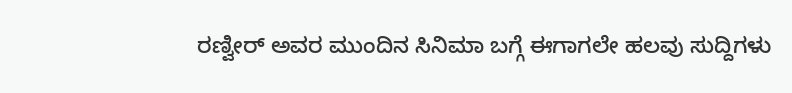ರಣ್ವೀರ್ ಅವರ ಮುಂದಿನ ಸಿನಿಮಾ ಬಗ್ಗೆ ಈಗಾಗಲೇ ಹಲವು ಸುದ್ದಿಗಳು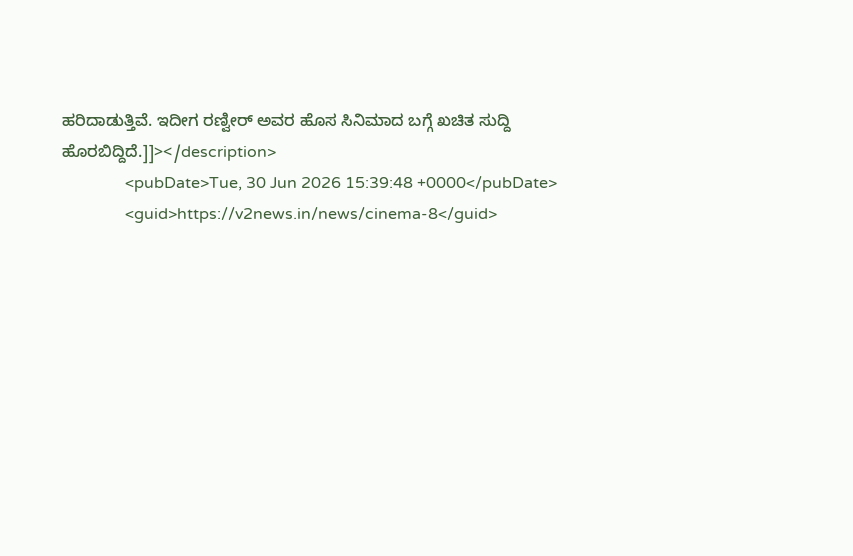ಹರಿದಾಡುತ್ತಿವೆ. ಇದೀಗ ರಣ್ವೀರ್ ಅವರ ಹೊಸ ಸಿನಿಮಾದ ಬಗ್ಗೆ ಖಚಿತ ಸುದ್ದಿ ಹೊರಬಿದ್ದಿದೆ.]]></description>
                <pubDate>Tue, 30 Jun 2026 15:39:48 +0000</pubDate>
                <guid>https://v2news.in/news/cinema-8</guid>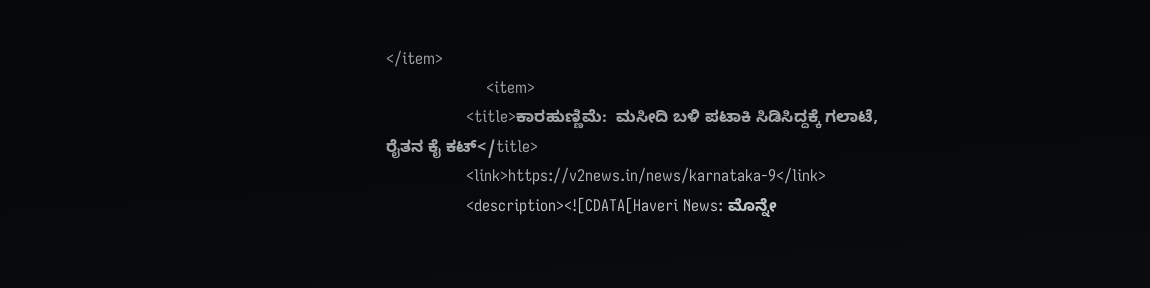</item>
                    <item>
                <title>ಕಾರಹುಣ್ಣಿಮೆ:  ಮಸೀದಿ ಬಳಿ ಪಟಾಕಿ ಸಿಡಿಸಿದ್ದಕ್ಕೆ ಗಲಾಟೆ, ರೈತನ ಕೈ ಕಟ್</title>
                <link>https://v2news.in/news/karnataka-9</link>
                <description><![CDATA[Haveri News: ಮೊನ್ನೇ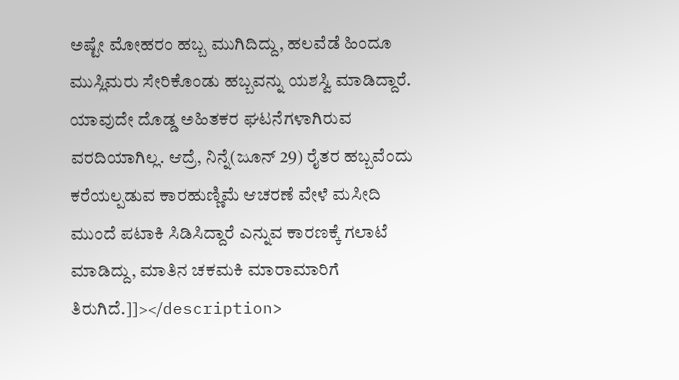ಅಷ್ಟೇ ಮೋಹರಂ ಹಬ್ಬ ಮುಗಿದಿದ್ದು, ಹಲವೆಡೆ ಹಿಂದೂ ಮುಸ್ಲಿಮರು ಸೇರಿಕೊಂಡು ಹಬ್ಬವನ್ನು ಯಶಸ್ವಿ ಮಾಡಿದ್ದಾರೆ. ಯಾವುದೇ ದೊಡ್ಡ ಅಹಿತಕರ ಘಟನೆಗಳಾಗಿರುವ ವರದಿಯಾಗಿಲ್ಲ. ಆದ್ರೆ, ನಿನ್ನೆ(ಜೂನ್ 29) ರೈತರ ಹಬ್ಬವೆಂದು ಕರೆಯಲ್ಪಡುವ ಕಾರಹುಣ್ಣಿಮೆ ಆಚರಣೆ ವೇಳೆ ಮಸೀದಿ ಮುಂದೆ ಪಟಾಕಿ ಸಿಡಿಸಿದ್ದಾರೆ ಎನ್ನುವ ಕಾರಣಕ್ಕೆ ಗಲಾಟೆ ಮಾಡಿದ್ದು, ಮಾತಿನ ಚಕಮಕಿ ಮಾರಾಮಾರಿಗೆ ತಿರುಗಿದೆ.]]></description>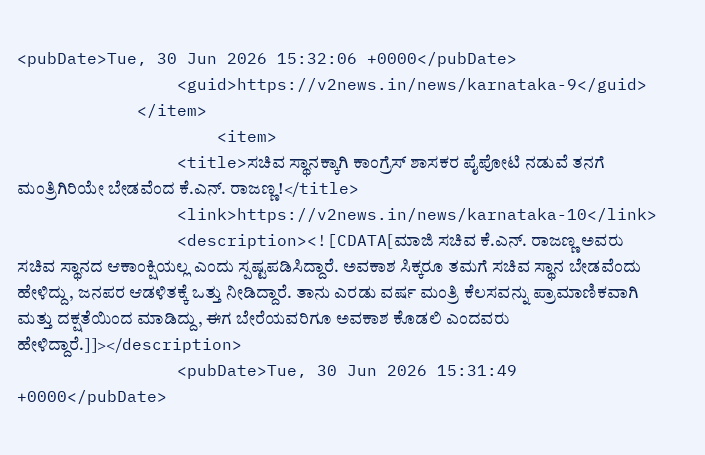<pubDate>Tue, 30 Jun 2026 15:32:06 +0000</pubDate>
                <guid>https://v2news.in/news/karnataka-9</guid>
            </item>
                    <item>
                <title>ಸಚಿವ ಸ್ಥಾನಕ್ಕಾಗಿ ಕಾಂಗ್ರೆಸ್ ಶಾಸಕರ ಪೈಪೋಟಿ ನಡುವೆ ತನಗೆ ಮಂತ್ರಿಗಿರಿಯೇ ಬೇಡವೆಂದ ಕೆ.ಎನ್. ರಾಜಣ್ಣ!</title>
                <link>https://v2news.in/news/karnataka-10</link>
                <description><![CDATA[ಮಾಜಿ ಸಚಿವ ಕೆ.ಎನ್. ರಾಜಣ್ಣ ಅವರು ಸಚಿವ ಸ್ಥಾನದ ಆಕಾಂಕ್ಷಿಯಲ್ಲ ಎಂದು ಸ್ಪಷ್ಟಪಡಿಸಿದ್ದಾರೆ. ಅವಕಾಶ ಸಿಕ್ಕರೂ ತಮಗೆ ಸಚಿವ ಸ್ಥಾನ ಬೇಡವೆಂದು ಹೇಳಿದ್ದು, ಜನಪರ ಆಡಳಿತಕ್ಕೆ ಒತ್ತು ನೀಡಿದ್ದಾರೆ. ತಾನು ಎರಡು ವರ್ಷ ಮಂತ್ರಿ ಕೆಲಸವನ್ನು ಪ್ರಾಮಾಣಿಕವಾಗಿ ಮತ್ತು ದಕ್ಷತೆಯಿಂದ ಮಾಡಿದ್ದು, ಈಗ ಬೇರೆಯವರಿಗೂ ಅವಕಾಶ ಕೊಡಲಿ ಎಂದವರು ಹೇಳಿದ್ದಾರೆ.]]></description>
                <pubDate>Tue, 30 Jun 2026 15:31:49 +0000</pubDate>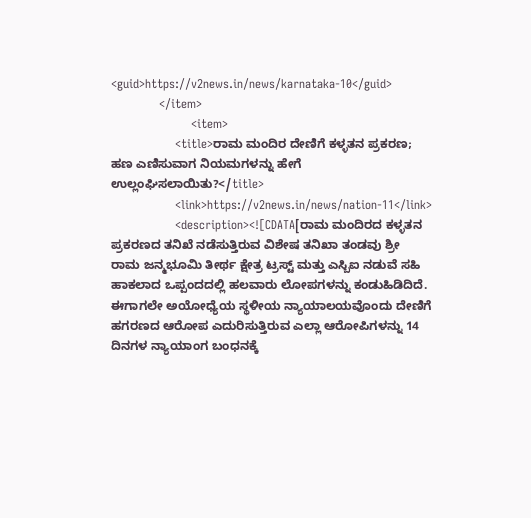<guid>https://v2news.in/news/karnataka-10</guid>
            </item>
                    <item>
                <title>ರಾಮ ಮಂದಿರ ದೇಣಿಗೆ ಕಳ್ಳತನ ಪ್ರಕರಣ; ಹಣ ಎಣಿಸುವಾಗ ನಿಯಮಗಳನ್ನು ಹೇಗೆ ಉಲ್ಲಂಘಿಸಲಾಯಿತು?</title>
                <link>https://v2news.in/news/nation-11</link>
                <description><![CDATA[ರಾಮ ಮಂದಿರದ ಕಳ್ಳತನ ಪ್ರಕರಣದ ತನಿಖೆ ನಡೆಸುತ್ತಿರುವ ವಿಶೇಷ ತನಿಖಾ ತಂಡವು ಶ್ರೀ ರಾಮ ಜನ್ಮಭೂಮಿ ತೀರ್ಥ ಕ್ಷೇತ್ರ ಟ್ರಸ್ಟ್ ಮತ್ತು ಎಸ್ಬಿಐ ನಡುವೆ ಸಹಿ ಹಾಕಲಾದ ಒಪ್ಪಂದದಲ್ಲಿ ಹಲವಾರು ಲೋಪಗಳನ್ನು ಕಂಡುಹಿಡಿದಿದೆ. ಈಗಾಗಲೇ ಅಯೋಧ್ಯೆಯ ಸ್ಥಳೀಯ ನ್ಯಾಯಾಲಯವೊಂದು ದೇಣಿಗೆ ಹಗರಣದ ಆರೋಪ ಎದುರಿಸುತ್ತಿರುವ ಎಲ್ಲಾ ಆರೋಪಿಗಳನ್ನು 14 ದಿನಗಳ ನ್ಯಾಯಾಂಗ ಬಂಧನಕ್ಕೆ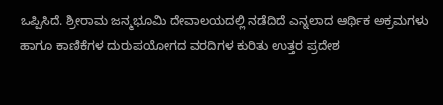ಒಪ್ಪಿಸಿದೆ. ಶ್ರೀರಾಮ ಜನ್ಮಭೂಮಿ ದೇವಾಲಯದಲ್ಲಿ ನಡೆದಿದೆ ಎನ್ನಲಾದ ಆರ್ಥಿಕ ಅಕ್ರಮಗಳು ಹಾಗೂ ಕಾಣಿಕೆಗಳ ದುರುಪಯೋಗದ ವರದಿಗಳ ಕುರಿತು ಉತ್ತರ ಪ್ರದೇಶ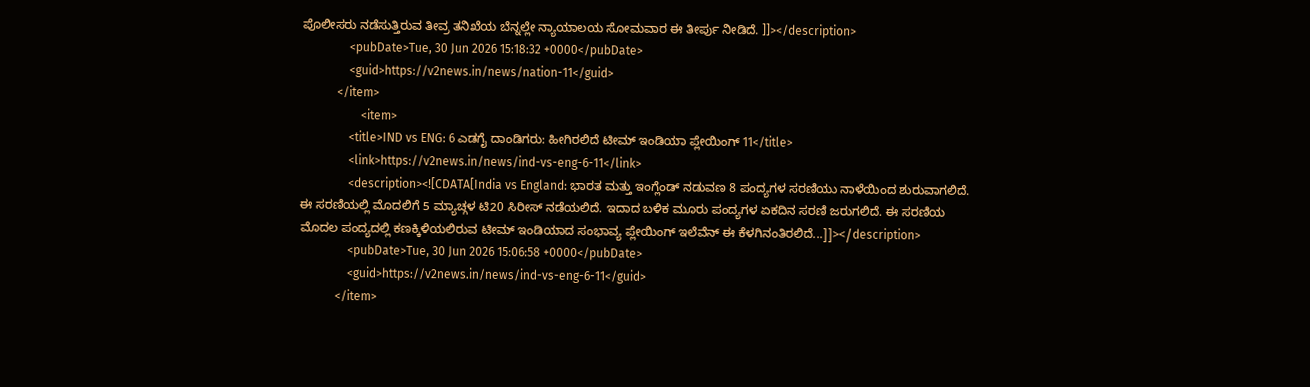ಪೊಲೀಸರು ನಡೆಸುತ್ತಿರುವ ತೀವ್ರ ತನಿಖೆಯ ಬೆನ್ನಲ್ಲೇ ನ್ಯಾಯಾಲಯ ಸೋಮವಾರ ಈ ತೀರ್ಪು ನೀಡಿದೆ. ]]></description>
                <pubDate>Tue, 30 Jun 2026 15:18:32 +0000</pubDate>
                <guid>https://v2news.in/news/nation-11</guid>
            </item>
                    <item>
                <title>IND vs ENG: 6 ಎಡಗೈ ದಾಂಡಿಗರು: ಹೀಗಿರಲಿದೆ ಟೀಮ್ ಇಂಡಿಯಾ ಪ್ಲೇಯಿಂಗ್ 11</title>
                <link>https://v2news.in/news/ind-vs-eng-6-11</link>
                <description><![CDATA[India vs England: ಭಾರತ ಮತ್ತು ಇಂಗ್ಲೆಂಡ್ ನಡುವಣ 8 ಪಂದ್ಯಗಳ ಸರಣಿಯು ನಾಳೆಯಿಂದ ಶುರುವಾಗಲಿದೆ. ಈ ಸರಣಿಯಲ್ಲಿ ಮೊದಲಿಗೆ 5 ಮ್ಯಾಚ್ಗಳ ಟಿ20 ಸಿರೀಸ್ ನಡೆಯಲಿದೆ. ಇದಾದ ಬಳಿಕ ಮೂರು ಪಂದ್ಯಗಳ ಏಕದಿನ ಸರಣಿ ಜರುಗಲಿದೆ. ಈ ಸರಣಿಯ ಮೊದಲ ಪಂದ್ಯದಲ್ಲಿ ಕಣಕ್ಕಿಳಿಯಲಿರುವ ಟೀಮ್ ಇಂಡಿಯಾದ ಸಂಭಾವ್ಯ ಪ್ಲೇಯಿಂಗ್ ಇಲೆವೆನ್ ಈ ಕೆಳಗಿನಂತಿರಲಿದೆ...]]></description>
                <pubDate>Tue, 30 Jun 2026 15:06:58 +0000</pubDate>
                <guid>https://v2news.in/news/ind-vs-eng-6-11</guid>
            </item>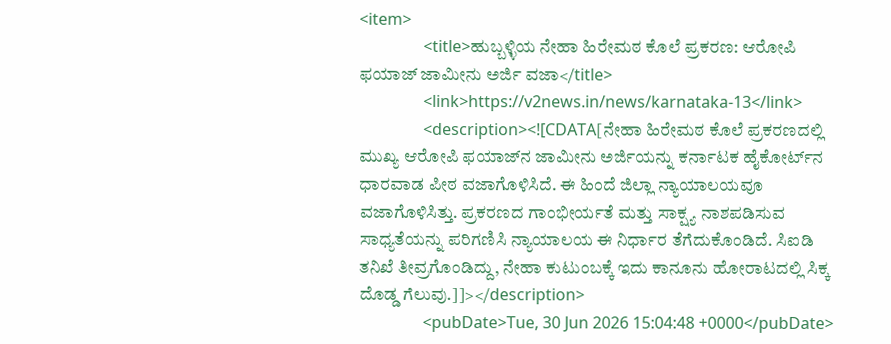<item>
                <title>ಹುಬ್ಬಳ್ಳಿಯ ನೇಹಾ ಹಿರೇಮಠ ಕೊಲೆ ಪ್ರಕರಣ: ಆರೋಪಿ ಫಯಾಜ್ ಜಾಮೀನು ಅರ್ಜಿ ವಜಾ</title>
                <link>https://v2news.in/news/karnataka-13</link>
                <description><![CDATA[ನೇಹಾ ಹಿರೇಮಠ ಕೊಲೆ ಪ್ರಕರಣದಲ್ಲಿ ಮುಖ್ಯ ಆರೋಪಿ ಫಯಾಜ್‌ನ ಜಾಮೀನು ಅರ್ಜಿಯನ್ನು ಕರ್ನಾಟಕ ಹೈಕೋರ್ಟ್‌ನ ಧಾರವಾಡ ಪೀಠ ವಜಾಗೊಳಿಸಿದೆ. ಈ ಹಿಂದೆ ಜಿಲ್ಲಾ ನ್ಯಾಯಾಲಯವೂ ವಜಾಗೊಳಿಸಿತ್ತು. ಪ್ರಕರಣದ ಗಾಂಭೀರ್ಯತೆ ಮತ್ತು ಸಾಕ್ಷ್ಯ ನಾಶಪಡಿಸುವ ಸಾಧ್ಯತೆಯನ್ನು ಪರಿಗಣಿಸಿ ನ್ಯಾಯಾಲಯ ಈ ನಿರ್ಧಾರ ತೆಗೆದುಕೊಂಡಿದೆ. ಸಿಐಡಿ ತನಿಖೆ ತೀವ್ರಗೊಂಡಿದ್ದು, ನೇಹಾ ಕುಟುಂಬಕ್ಕೆ ಇದು ಕಾನೂನು ಹೋರಾಟದಲ್ಲಿ ಸಿಕ್ಕ ದೊಡ್ಡ ಗೆಲುವು.]]></description>
                <pubDate>Tue, 30 Jun 2026 15:04:48 +0000</pubDate>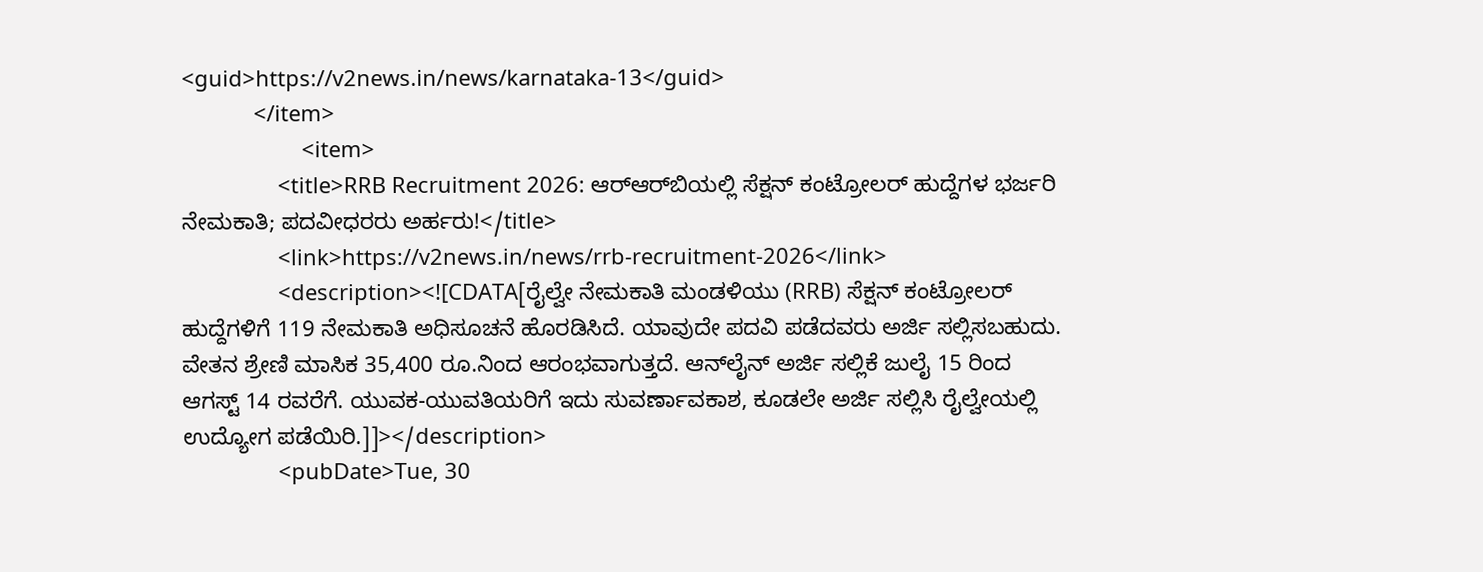<guid>https://v2news.in/news/karnataka-13</guid>
            </item>
                    <item>
                <title>RRB Recruitment 2026: ಆರ್‌ಆರ್‌ಬಿಯಲ್ಲಿ ಸೆಕ್ಷನ್ ಕಂಟ್ರೋಲರ್ ಹುದ್ದೆಗಳ ಭರ್ಜರಿ ನೇಮಕಾತಿ; ಪದವೀಧರರು ಅರ್ಹರು!</title>
                <link>https://v2news.in/news/rrb-recruitment-2026</link>
                <description><![CDATA[ರೈಲ್ವೇ ನೇಮಕಾತಿ ಮಂಡಳಿಯು (RRB) ಸೆಕ್ಷನ್ ಕಂಟ್ರೋಲರ್ ಹುದ್ದೆಗಳಿಗೆ 119 ನೇಮಕಾತಿ ಅಧಿಸೂಚನೆ ಹೊರಡಿಸಿದೆ. ಯಾವುದೇ ಪದವಿ ಪಡೆದವರು ಅರ್ಜಿ ಸಲ್ಲಿಸಬಹುದು. ವೇತನ ಶ್ರೇಣಿ ಮಾಸಿಕ 35,400 ರೂ.ನಿಂದ ಆರಂಭವಾಗುತ್ತದೆ. ಆನ್‌ಲೈನ್ ಅರ್ಜಿ ಸಲ್ಲಿಕೆ ಜುಲೈ 15 ರಿಂದ ಆಗಸ್ಟ್ 14 ರವರೆಗೆ. ಯುವಕ-ಯುವತಿಯರಿಗೆ ಇದು ಸುವರ್ಣಾವಕಾಶ, ಕೂಡಲೇ ಅರ್ಜಿ ಸಲ್ಲಿಸಿ ರೈಲ್ವೇಯಲ್ಲಿ ಉದ್ಯೋಗ ಪಡೆಯಿರಿ.]]></description>
                <pubDate>Tue, 30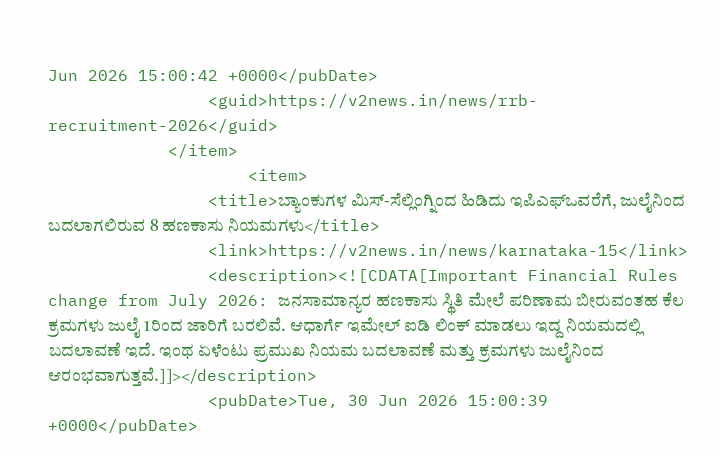Jun 2026 15:00:42 +0000</pubDate>
                <guid>https://v2news.in/news/rrb-recruitment-2026</guid>
            </item>
                    <item>
                <title>ಬ್ಯಾಂಕುಗಳ ಮಿಸ್-ಸೆಲ್ಲಿಂಗ್ನಿಂದ ಹಿಡಿದು ಇಪಿಎಫ್ಒವರೆಗೆ, ಜುಲೈನಿಂದ ಬದಲಾಗಲಿರುವ 8 ಹಣಕಾಸು ನಿಯಮಗಳು</title>
                <link>https://v2news.in/news/karnataka-15</link>
                <description><![CDATA[Important Financial Rules change from July 2026: ಜನಸಾಮಾನ್ಯರ ಹಣಕಾಸು ಸ್ಥಿತಿ ಮೇಲೆ ಪರಿಣಾಮ ಬೀರುವಂತಹ ಕೆಲ ಕ್ರಮಗಳು ಜುಲೈ 1ರಿಂದ ಜಾರಿಗೆ ಬರಲಿವೆ. ಆಧಾರ್ಗೆ ಇಮೇಲ್ ಐಡಿ ಲಿಂಕ್ ಮಾಡಲು ಇದ್ದ ನಿಯಮದಲ್ಲಿ ಬದಲಾವಣೆ ಇದೆ. ಇಂಥ ಏಳೆಂಟು ಪ್ರಮುಖ ನಿಯಮ ಬದಲಾವಣೆ ಮತ್ತು ಕ್ರಮಗಳು ಜುಲೈನಿಂದ ಆರಂಭವಾಗುತ್ತವೆ.]]></description>
                <pubDate>Tue, 30 Jun 2026 15:00:39 +0000</pubDate>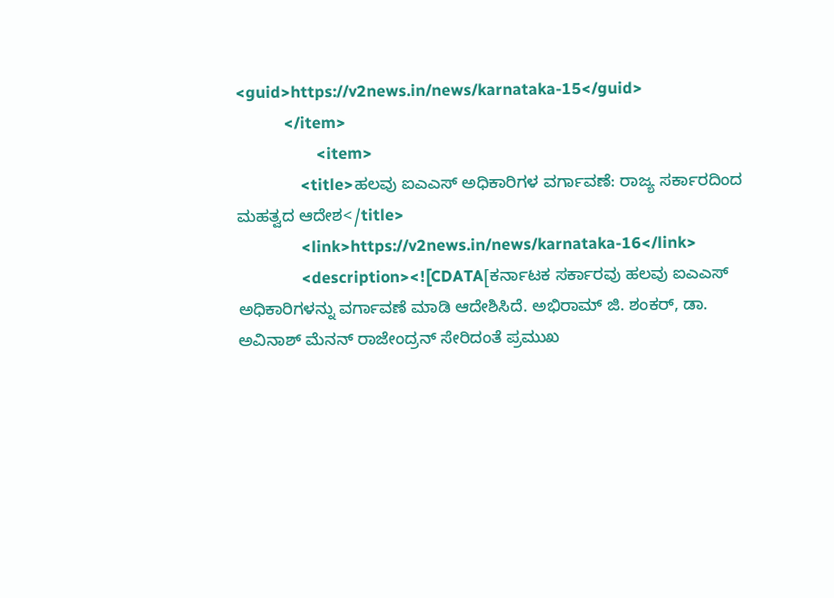<guid>https://v2news.in/news/karnataka-15</guid>
            </item>
                    <item>
                <title>ಹಲವು ಐಎಎಸ್ ಅಧಿಕಾರಿಗಳ ವರ್ಗಾವಣೆ: ರಾಜ್ಯ ಸರ್ಕಾರದಿಂದ ಮಹತ್ವದ ಆದೇಶ</title>
                <link>https://v2news.in/news/karnataka-16</link>
                <description><![CDATA[ಕರ್ನಾಟಕ ಸರ್ಕಾರವು ಹಲವು ಐಎಎಸ್ ಅಧಿಕಾರಿಗಳನ್ನು ವರ್ಗಾವಣೆ ಮಾಡಿ ಆದೇಶಿಸಿದೆ. ಅಭಿರಾಮ್ ಜಿ. ಶಂಕರ್, ಡಾ. ಅವಿನಾಶ್ ಮೆನನ್ ರಾಜೇಂದ್ರನ್ ಸೇರಿದಂತೆ ಪ್ರಮುಖ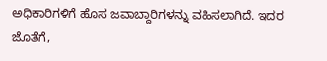ಅಧಿಕಾರಿಗಳಿಗೆ ಹೊಸ ಜವಾಬ್ದಾರಿಗಳನ್ನು ವಹಿಸಲಾಗಿದೆ. ಇದರ ಜೊತೆಗೆ,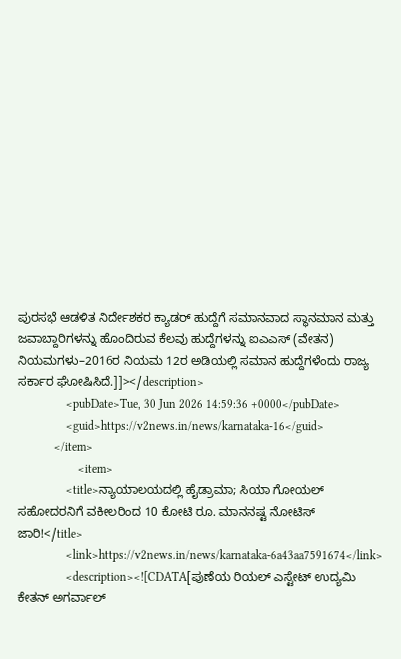ಪುರಸಭೆ ಆಡಳಿತ ನಿರ್ದೇಶಕರ ಕ್ಯಾಡರ್ ಹುದ್ದೆಗೆ ಸಮಾನವಾದ ಸ್ಥಾನಮಾನ ಮತ್ತು ಜವಾಬ್ದಾರಿಗಳನ್ನು ಹೊಂದಿರುವ ಕೆಲವು ಹುದ್ದೆಗಳನ್ನು ಐಎಎಸ್ (ವೇತನ) ನಿಯಮಗಳು–2016ರ ನಿಯಮ 12ರ ಅಡಿಯಲ್ಲಿ ಸಮಾನ ಹುದ್ದೆಗಳೆಂದು ರಾಜ್ಯ ಸರ್ಕಾರ ಘೋಷಿಸಿದೆ.]]></description>
                <pubDate>Tue, 30 Jun 2026 14:59:36 +0000</pubDate>
                <guid>https://v2news.in/news/karnataka-16</guid>
            </item>
                    <item>
                <title>ನ್ಯಾಯಾಲಯದಲ್ಲಿ ಹೈಡ್ರಾಮಾ; ಸಿಯಾ ಗೋಯಲ್ ಸಹೋದರನಿಗೆ ವಕೀಲರಿಂದ 10 ಕೋಟಿ ರೂ. ಮಾನನಷ್ಟ ನೋಟಿಸ್ ಜಾರಿ!</title>
                <link>https://v2news.in/news/karnataka-6a43aa7591674</link>
                <description><![CDATA[ಪುಣೆಯ ರಿಯಲ್ ಎಸ್ಟೇಟ್ ಉದ್ಯಮಿ ಕೇತನ್ ಅಗರ್ವಾಲ್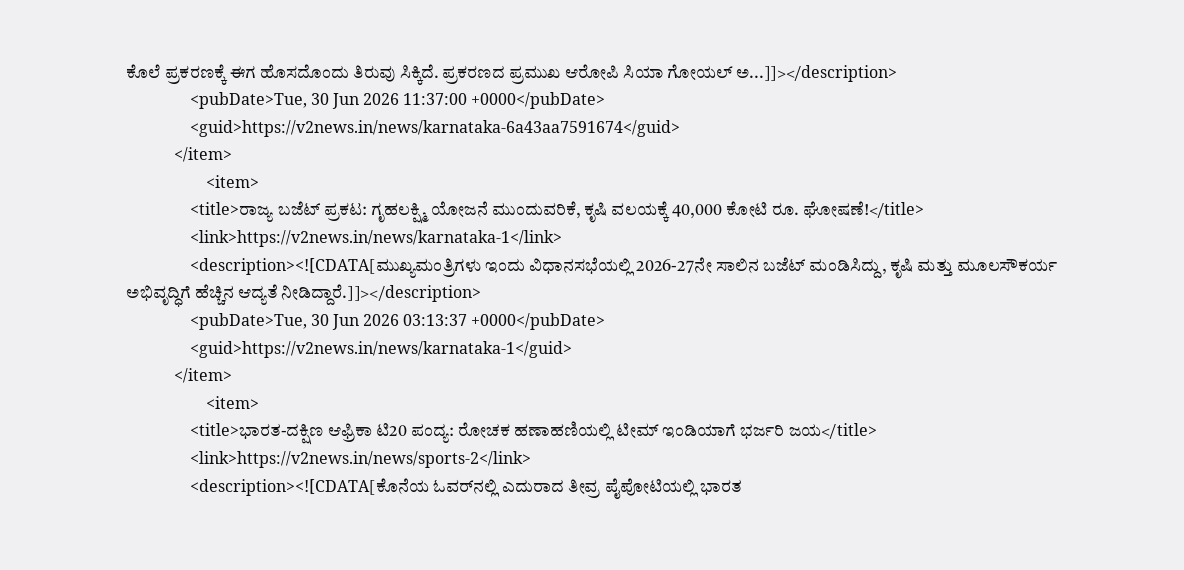ಕೊಲೆ ಪ್ರಕರಣಕ್ಕೆ ಈಗ ಹೊಸದೊಂದು ತಿರುವು ಸಿಕ್ಕಿದೆ. ಪ್ರಕರಣದ ಪ್ರಮುಖ ಆರೋಪಿ ಸಿಯಾ ಗೋಯಲ್ ಅ...]]></description>
                <pubDate>Tue, 30 Jun 2026 11:37:00 +0000</pubDate>
                <guid>https://v2news.in/news/karnataka-6a43aa7591674</guid>
            </item>
                    <item>
                <title>ರಾಜ್ಯ ಬಜೆಟ್ ಪ್ರಕಟ: ಗೃಹಲಕ್ಷ್ಮಿ ಯೋಜನೆ ಮುಂದುವರಿಕೆ, ಕೃಷಿ ವಲಯಕ್ಕೆ 40,000 ಕೋಟಿ ರೂ. ಘೋಷಣೆ!</title>
                <link>https://v2news.in/news/karnataka-1</link>
                <description><![CDATA[ಮುಖ್ಯಮಂತ್ರಿಗಳು ಇಂದು ವಿಧಾನಸಭೆಯಲ್ಲಿ 2026-27ನೇ ಸಾಲಿನ ಬಜೆಟ್ ಮಂಡಿಸಿದ್ದು, ಕೃಷಿ ಮತ್ತು ಮೂಲಸೌಕರ್ಯ ಅಭಿವೃದ್ಧಿಗೆ ಹೆಚ್ಚಿನ ಆದ್ಯತೆ ನೀಡಿದ್ದಾರೆ.]]></description>
                <pubDate>Tue, 30 Jun 2026 03:13:37 +0000</pubDate>
                <guid>https://v2news.in/news/karnataka-1</guid>
            </item>
                    <item>
                <title>ಭಾರತ-ದಕ್ಷಿಣ ಆಫ್ರಿಕಾ ಟಿ20 ಪಂದ್ಯ: ರೋಚಕ ಹಣಾಹಣಿಯಲ್ಲಿ ಟೀಮ್ ಇಂಡಿಯಾಗೆ ಭರ್ಜರಿ ಜಯ</title>
                <link>https://v2news.in/news/sports-2</link>
                <description><![CDATA[ಕೊನೆಯ ಓವರ್‌ನಲ್ಲಿ ಎದುರಾದ ತೀವ್ರ ಪೈಪೋಟಿಯಲ್ಲಿ ಭಾರತ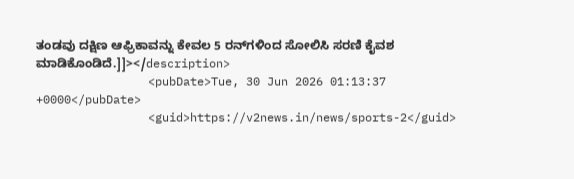ತಂಡವು ದಕ್ಷಿಣ ಆಫ್ರಿಕಾವನ್ನು ಕೇವಲ 5 ರನ್‌ಗಳಿಂದ ಸೋಲಿಸಿ ಸರಣಿ ಕೈವಶ ಮಾಡಿಕೊಂಡಿದೆ.]]></description>
                <pubDate>Tue, 30 Jun 2026 01:13:37 +0000</pubDate>
                <guid>https://v2news.in/news/sports-2</guid>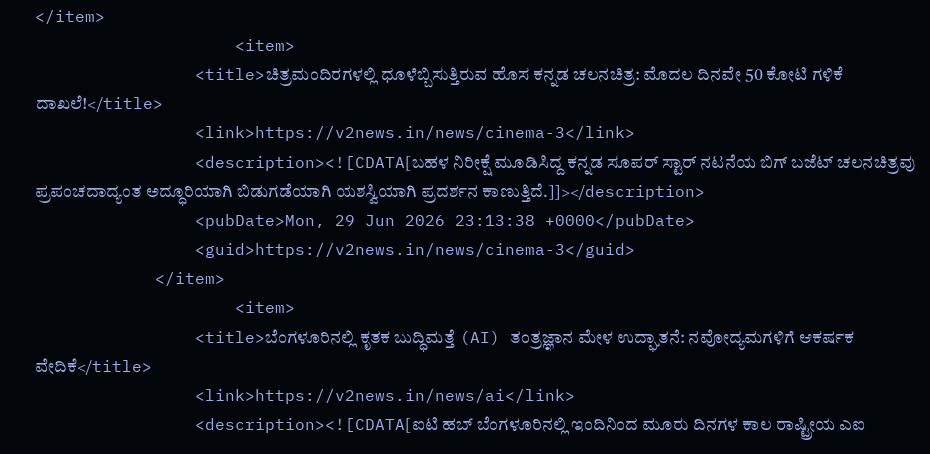</item>
                    <item>
                <title>ಚಿತ್ರಮಂದಿರಗಳಲ್ಲಿ ಧೂಳೆಬ್ಬಿಸುತ್ತಿರುವ ಹೊಸ ಕನ್ನಡ ಚಲನಚಿತ್ರ: ಮೊದಲ ದಿನವೇ 50 ಕೋಟಿ ಗಳಿಕೆ ದಾಖಲೆ!</title>
                <link>https://v2news.in/news/cinema-3</link>
                <description><![CDATA[ಬಹಳ ನಿರೀಕ್ಷೆ ಮೂಡಿಸಿದ್ದ ಕನ್ನಡ ಸೂಪರ್ ಸ್ಟಾರ್ ನಟನೆಯ ಬಿಗ್ ಬಜೆಟ್ ಚಲನಚಿತ್ರವು ಪ್ರಪಂಚದಾದ್ಯಂತ ಅದ್ಧೂರಿಯಾಗಿ ಬಿಡುಗಡೆಯಾಗಿ ಯಶಸ್ವಿಯಾಗಿ ಪ್ರದರ್ಶನ ಕಾಣುತ್ತಿದೆ.]]></description>
                <pubDate>Mon, 29 Jun 2026 23:13:38 +0000</pubDate>
                <guid>https://v2news.in/news/cinema-3</guid>
            </item>
                    <item>
                <title>ಬೆಂಗಳೂರಿನಲ್ಲಿ ಕೃತಕ ಬುದ್ಧಿಮತ್ತೆ (AI) ತಂತ್ರಜ್ಞಾನ ಮೇಳ ಉದ್ಘಾತನೆ: ನವೋದ್ಯಮಗಳಿಗೆ ಆಕರ್ಷಕ ವೇದಿಕೆ</title>
                <link>https://v2news.in/news/ai</link>
                <description><![CDATA[ಐಟಿ ಹಬ್ ಬೆಂಗಳೂರಿನಲ್ಲಿ ಇಂದಿನಿಂದ ಮೂರು ದಿನಗಳ ಕಾಲ ರಾಷ್ಟ್ರೀಯ ಎಐ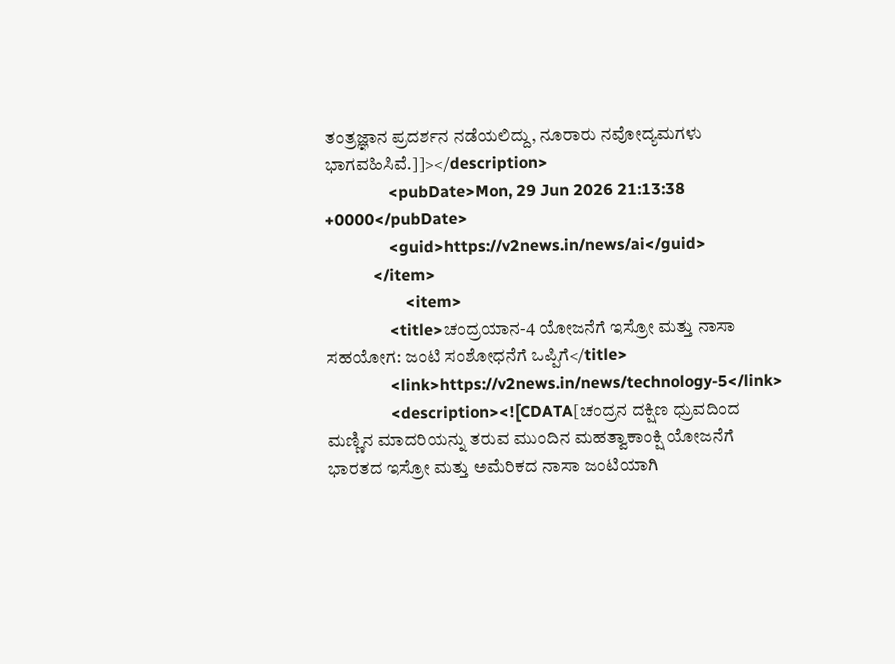ತಂತ್ರಜ್ಞಾನ ಪ್ರದರ್ಶನ ನಡೆಯಲಿದ್ದು, ನೂರಾರು ನವೋದ್ಯಮಗಳು ಭಾಗವಹಿಸಿವೆ.]]></description>
                <pubDate>Mon, 29 Jun 2026 21:13:38 +0000</pubDate>
                <guid>https://v2news.in/news/ai</guid>
            </item>
                    <item>
                <title>ಚಂದ್ರಯಾನ-4 ಯೋಜನೆಗೆ ಇಸ್ರೋ ಮತ್ತು ನಾಸಾ ಸಹಯೋಗ: ಜಂಟಿ ಸಂಶೋಧನೆಗೆ ಒಪ್ಪಿಗೆ</title>
                <link>https://v2news.in/news/technology-5</link>
                <description><![CDATA[ಚಂದ್ರನ ದಕ್ಷಿಣ ಧ್ರುವದಿಂದ ಮಣ್ಣಿನ ಮಾದರಿಯನ್ನು ತರುವ ಮುಂದಿನ ಮಹತ್ವಾಕಾಂಕ್ಷಿ ಯೋಜನೆಗೆ ಭಾರತದ ಇಸ್ರೋ ಮತ್ತು ಅಮೆರಿಕದ ನಾಸಾ ಜಂಟಿಯಾಗಿ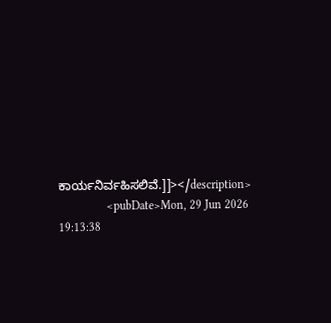ಕಾರ್ಯನಿರ್ವಹಿಸಲಿವೆ.]]></description>
                <pubDate>Mon, 29 Jun 2026 19:13:38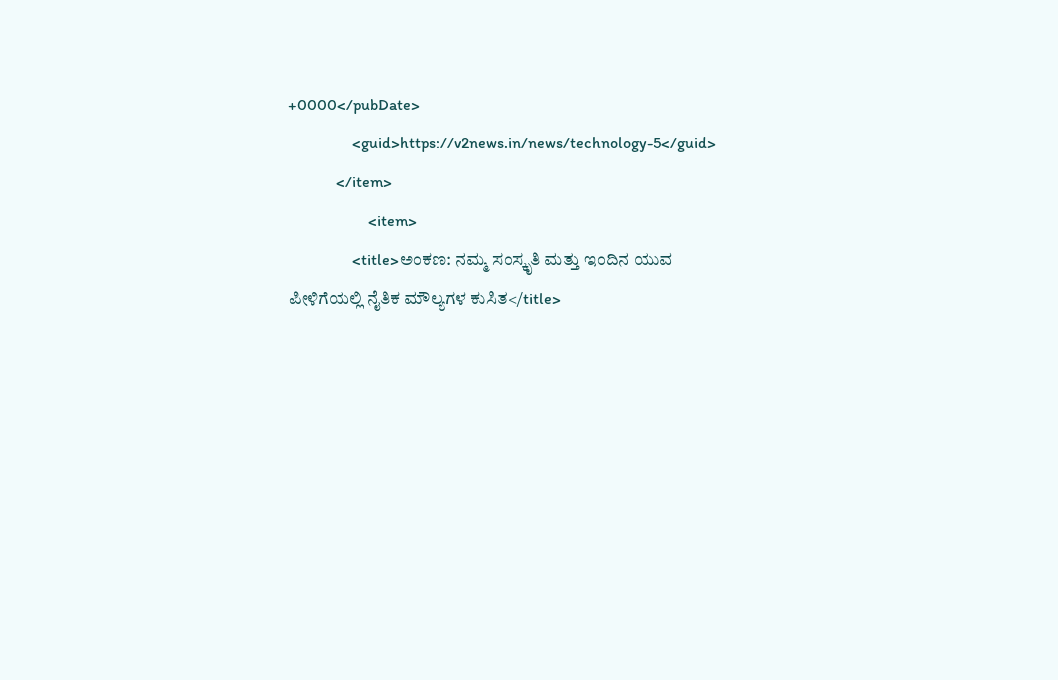+0000</pubDate>
                <guid>https://v2news.in/news/technology-5</guid>
            </item>
                    <item>
                <title>ಅಂಕಣ: ನಮ್ಮ ಸಂಸ್ಕೃತಿ ಮತ್ತು ಇಂದಿನ ಯುವ ಪೀಳಿಗೆಯಲ್ಲಿ ನೈತಿಕ ಮೌಲ್ಯಗಳ ಕುಸಿತ</title>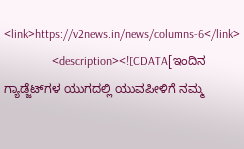<link>https://v2news.in/news/columns-6</link>
                <description><![CDATA[ಇಂದಿನ ಗ್ಯಾಡ್ಜೆಟ್‌ಗಳ ಯುಗದಲ್ಲಿ ಯುವಪೀಳಿಗೆ ನಮ್ಮ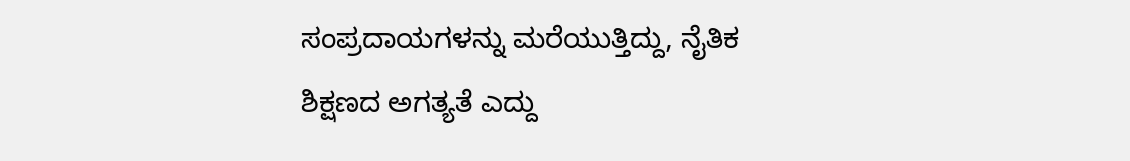ಸಂಪ್ರದಾಯಗಳನ್ನು ಮರೆಯುತ್ತಿದ್ದು, ನೈತಿಕ ಶಿಕ್ಷಣದ ಅಗತ್ಯತೆ ಎದ್ದು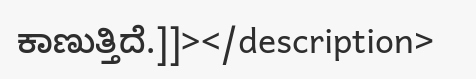ಕಾಣುತ್ತಿದೆ.]]></description>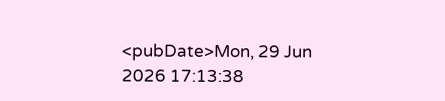<pubDate>Mon, 29 Jun 2026 17:13:38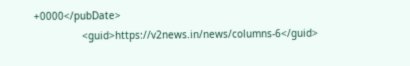+0000</pubDate>
                <guid>https://v2news.in/news/columns-6</guid>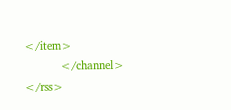</item>
            </channel>
</rss>